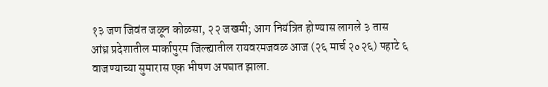१३ जण जिवंत जळून कोळसा, २२ जखमी; आग नियंत्रित होण्यास लागले ३ तास
आंध्र प्रदेशातील मार्कापुरम जिल्ह्यातील रायवरमजवळ आज (२६ मार्च २०२६) पहाटे ६ वाजण्याच्या सुमारास एक भीषण अपघात झाला.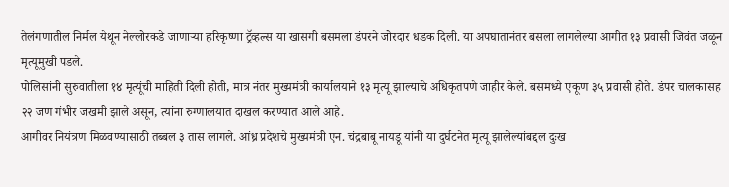तेलंगणातील निर्मल येथून नेल्लोरकडे जाणाऱ्या हरिकृष्णा ट्रॅव्हल्स या खासगी बसमला डंपरने जोरदार धडक दिली. या अपघातानंतर बसला लागलेल्या आगीत १३ प्रवासी जिवंत जळून मृत्यूमुखी पडले.
पोलिसांनी सुरुवातीला १४ मृत्यूंची माहिती दिली होती, मात्र नंतर मुख्यमंत्री कार्यालयाने १३ मृत्यू झाल्याचे अधिकृतपणे जाहीर केले. बसमध्ये एकूण ३५ प्रवासी होते. डंपर चालकासह २२ जण गंभीर जखमी झाले असून, त्यांना रुग्णालयात दाखल करण्यात आले आहे.
आगीवर नियंत्रण मिळवण्यासाठी तब्बल ३ तास लागले. आंध्र प्रदेशचे मुख्यमंत्री एन. चंद्रबाबू नायडू यांनी या दुर्घटनेत मृत्यू झालेल्यांबद्दल दुःख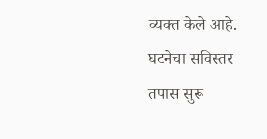व्यक्त केले आहे. घटनेचा सविस्तर तपास सुरू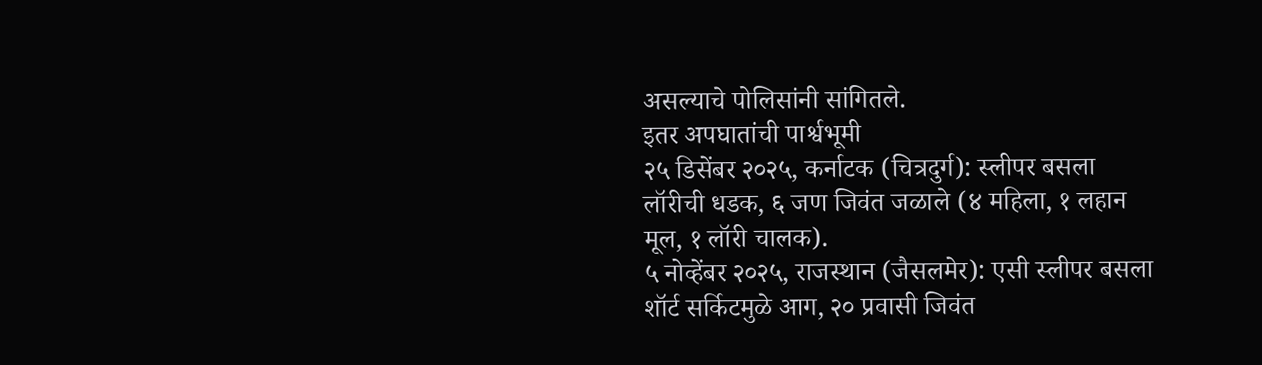असल्याचे पोलिसांनी सांगितले.
इतर अपघातांची पार्श्वभूमी
२५ डिसेंबर २०२५, कर्नाटक (चित्रदुर्ग): स्लीपर बसला लॉरीची धडक, ६ जण जिवंत जळाले (४ महिला, १ लहान मूल, १ लॉरी चालक).
५ नोव्हेंबर २०२५, राजस्थान (जैसलमेर): एसी स्लीपर बसला शॉर्ट सर्किटमुळे आग, २० प्रवासी जिवंत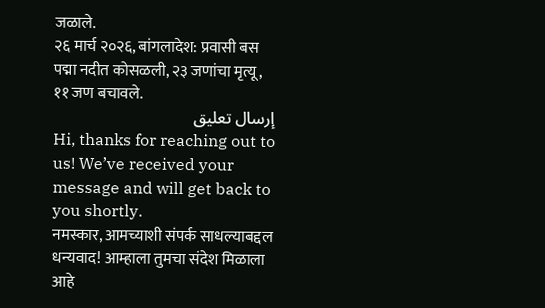जळाले.
२६ मार्च २०२६, बांगलादेश: प्रवासी बस पद्मा नदीत कोसळली, २३ जणांचा मृत्यू, ११ जण बचावले.
إرسال تعليق
Hi, thanks for reaching out to us! We’ve received your message and will get back to you shortly.
नमस्कार, आमच्याशी संपर्क साधल्याबद्दल धन्यवाद! आम्हाला तुमचा संदेश मिळाला आहे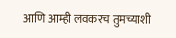आणि आम्ही लवकरच तुमच्याशी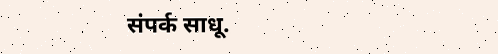संपर्क साधू.